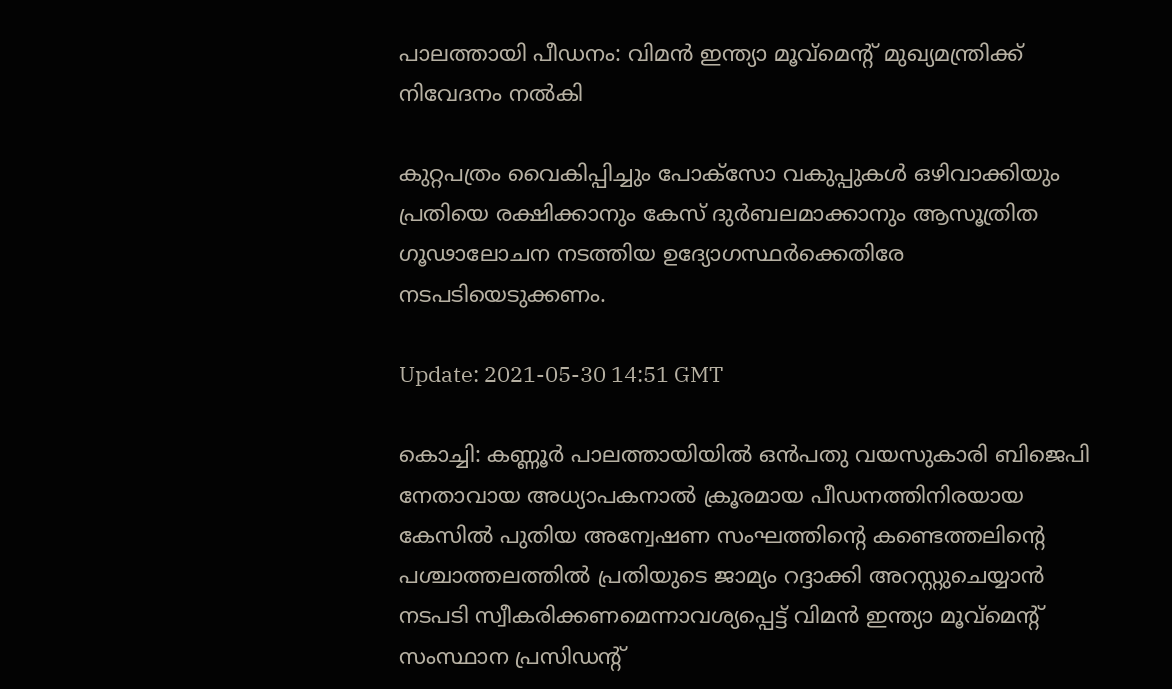പാലത്തായി പീഡനം: വിമന്‍ ഇന്ത്യാ മൂവ്‌മെന്റ് മുഖ്യമന്ത്രിക്ക് നിവേദനം നല്‍കി

കുറ്റപത്രം വൈകിപ്പിച്ചും പോക്‌സോ വകുപ്പുകള്‍ ഒഴിവാക്കിയും പ്രതിയെ രക്ഷിക്കാനും കേസ് ദുര്‍ബലമാക്കാനും ആസൂത്രിത ഗൂഢാലോചന നടത്തിയ ഉദ്യോഗസ്ഥര്‍ക്കെതിരേ നടപടിയെടുക്കണം.

Update: 2021-05-30 14:51 GMT

കൊച്ചി: കണ്ണൂര്‍ പാലത്തായിയില്‍ ഒന്‍പതു വയസുകാരി ബിജെപി നേതാവായ അധ്യാപകനാല്‍ ക്രൂരമായ പീഡനത്തിനിരയായ കേസില്‍ പുതിയ അന്വേഷണ സംഘത്തിന്റെ കണ്ടെത്തലിന്റെ പശ്ചാത്തലത്തില്‍ പ്രതിയുടെ ജാമ്യം റദ്ദാക്കി അറസ്റ്റുചെയ്യാന്‍ നടപടി സ്വീകരിക്കണമെന്നാവശ്യപ്പെട്ട് വിമന്‍ ഇന്ത്യാ മൂവ്‌മെന്റ് സംസ്ഥാന പ്രസിഡന്റ്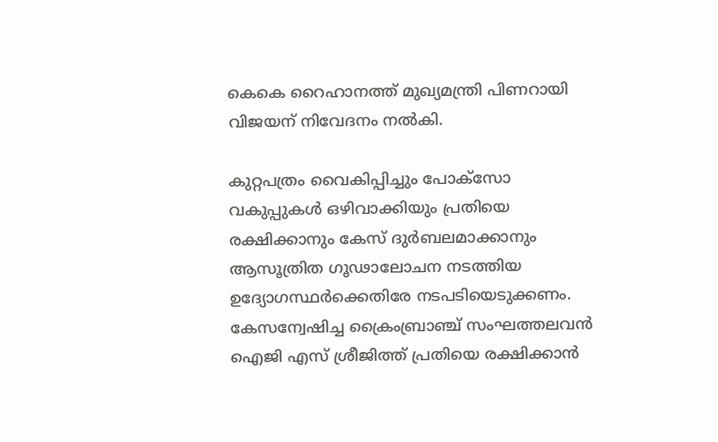കെകെ റൈഹാനത്ത് മുഖ്യമന്ത്രി പിണറായി വിജയന് നിവേദനം നല്‍കി.

കുറ്റപത്രം വൈകിപ്പിച്ചും പോക്‌സോ വകുപ്പുകള്‍ ഒഴിവാക്കിയും പ്രതിയെ രക്ഷിക്കാനും കേസ് ദുര്‍ബലമാക്കാനും ആസൂത്രിത ഗൂഢാലോചന നടത്തിയ ഉദ്യോഗസ്ഥര്‍ക്കെതിരേ നടപടിയെടുക്കണം. കേസന്വേഷിച്ച ക്രൈംബ്രാഞ്ച് സംഘത്തലവന്‍ ഐജി എസ് ശ്രീജിത്ത് പ്രതിയെ രക്ഷിക്കാന്‍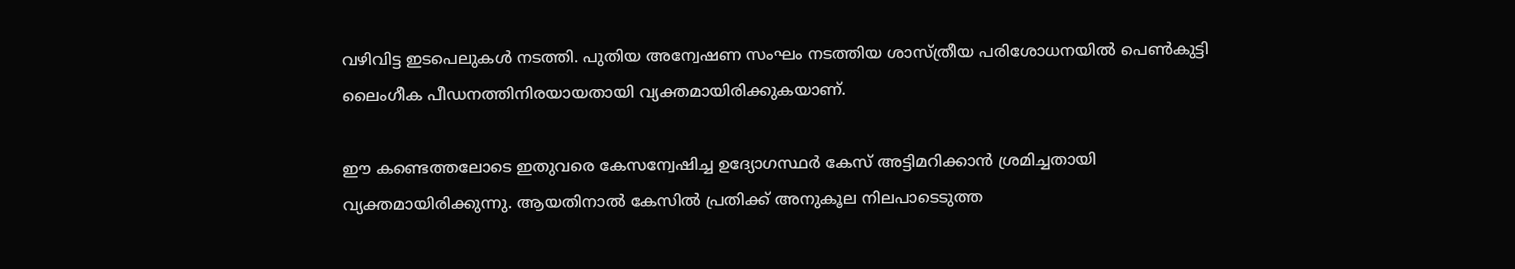വഴിവിട്ട ഇടപെലുകള്‍ നടത്തി. പുതിയ അന്വേഷണ സംഘം നടത്തിയ ശാസ്ത്രീയ പരിശോധനയില്‍ പെണ്‍കുട്ടി ലൈംഗീക പീഡനത്തിനിരയായതായി വ്യക്തമായിരിക്കുകയാണ്.

ഈ കണ്ടെത്തലോടെ ഇതുവരെ കേസന്വേഷിച്ച ഉദ്യോഗസ്ഥര്‍ കേസ് അട്ടിമറിക്കാന്‍ ശ്രമിച്ചതായി വ്യക്തമായിരിക്കുന്നു. ആയതിനാല്‍ കേസില്‍ പ്രതിക്ക് അനുകൂല നിലപാടെടുത്ത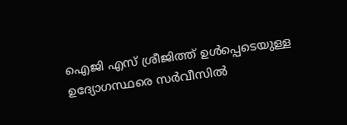ഐജി എസ് ശ്രീജിത്ത് ഉള്‍പ്പെടെയുള്ള ഉദ്യോഗസ്ഥരെ സര്‍വീസില്‍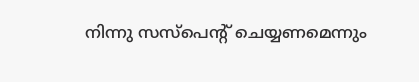നിന്നു സസ്‌പെന്റ് ചെയ്യണമെന്നും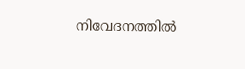നിവേദനത്തില്‍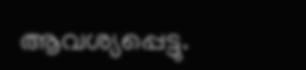ആവശ്യപ്പെട്ടു.